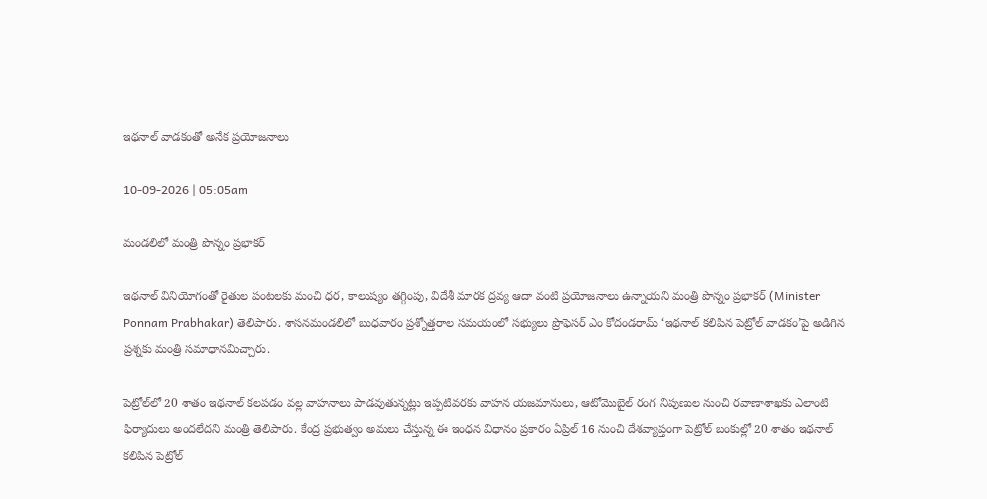ఇథనాల్ వాడకంతో అనేక ప్రయోజనాలు

10-09-2026 | 05:05am

మండలిలో మంత్రి పొన్నం ప్రభాకర్

ఇథనాల్ వినియోగంతో రైతుల పంటలకు మంచి ధర, కాలుష్యం తగ్గింపు, విదేశీ మారక ద్రవ్య ఆదా వంటి ప్రయోజనాలు ఉన్నాయని మంత్రి పొన్నం ప్రభాకర్ (Minister Ponnam Prabhakar) తెలిపారు. శాసనమండలిలో బుధవారం ప్రశ్నోత్తరాల సమయంలో సభ్యులు ప్రొఫెసర్ ఎం కోదండరామ్ ‘ఇథనాల్ కలిపిన పెట్రోల్ వాడకం’పై అడిగిన ప్రశ్నకు మంత్రి సమాధానమిచ్చారు.

పెట్రోల్‌లో 20 శాతం ఇథనాల్ కలపడం వల్ల వాహనాలు పాడవుతున్నట్లు ఇప్పటివరకు వాహన యజమానులు, ఆటోమొబైల్ రంగ నిపుణుల నుంచి రవాణాశాఖకు ఎలాంటి ఫిర్యాదులు అందలేదని మంత్రి తెలిపారు. కేంద్ర ప్రభుత్వం అమలు చేస్తున్న ఈ ఇంధన విధానం ప్రకారం ఏప్రిల్ 16 నుంచి దేశవ్యాప్తంగా పెట్రోల్ బంకుల్లో 20 శాతం ఇథనాల్ కలిపిన పెట్రోల్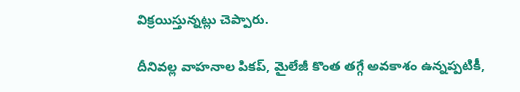విక్రయిస్తున్నట్లు చెప్పారు.

దీనివల్ల వాహనాల పికప్, మైలేజీ కొంత తగ్గే అవకాశం ఉన్నప్పటికీ,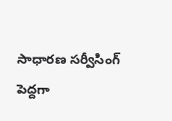సాధారణ సర్వీసింగ్ పెద్దగా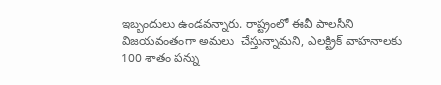ఇబ్బందులు ఉండవన్నారు. రాష్ట్రంలో ఈవీ పాలసీని విజయవంతంగా అమలు  చేస్తున్నామని, ఎలక్ట్రిక్ వాహనాలకు 100 శాతం పన్ను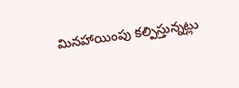మినహాయింపు కల్పిస్తున్నట్లు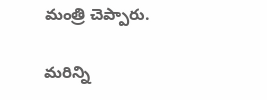మంత్రి చెప్పారు.

మరిన్ని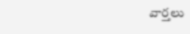వార్తలు